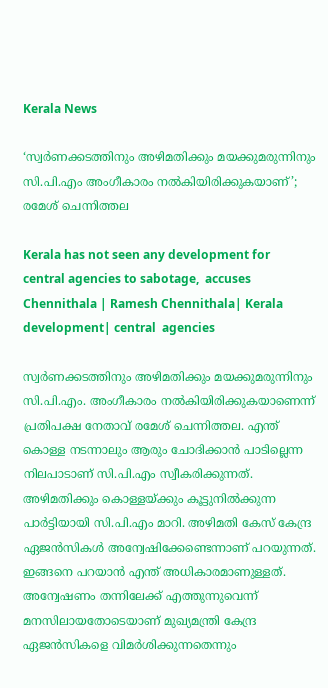Kerala News

‘സ്വര്‍ണക്കടത്തിനും അഴിമതിക്കും മയക്കുമരുന്നിനും സി.പി.എം അംഗീകാരം നല്‍കിയിരിക്കുകയാണ്’; രമേശ് ചെന്നിത്തല

Kerala has not seen any development for central agencies to sabotage,  accuses Chennithala | Ramesh Chennithala| Kerala development| central  agencies

സ്വര്‍ണക്കടത്തിനും അഴിമതിക്കും മയക്കുമരുന്നിനും സി.പി.എം. അംഗീകാരം നല്‍കിയിരിക്കുകയാണെന്ന് പ്രതിപക്ഷ നേതാവ് രമേശ് ചെന്നിത്തല. എന്ത് കൊള്ള നടന്നാലും ആരും ചോദിക്കാന്‍ പാടില്ലെന്ന നിലപാടാണ് സി.പി.എം സ്വീകരിക്കുന്നത്. അഴിമതിക്കും കൊള്ളയ്ക്കും കൂട്ടുനില്‍ക്കുന്ന പാര്‍ട്ടിയായി സി.പി.എം മാറി. അഴിമതി കേസ് കേന്ദ്ര ഏജന്‍സികള്‍ അന്വേഷിക്കേണ്ടെന്നാണ് പറയുന്നത്. ഇങ്ങനെ പറയാന്‍ എന്ത് അധികാരമാണുള്ളത്. അന്വേഷണം തന്നിലേക്ക് എത്തുന്നുവെന്ന് മനസിലായതോടെയാണ് മുഖ്യമന്ത്രി കേന്ദ്ര ഏജന്‍സികളെ വിമര്‍ശിക്കുന്നതെന്നും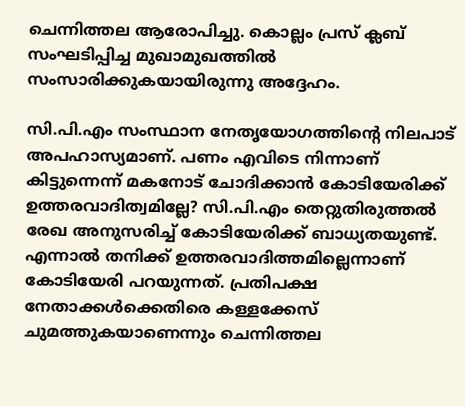ചെന്നിത്തല ആരോപിച്ചു. കൊല്ലം പ്രസ് ക്ലബ് സംഘടിപ്പിച്ച മുഖാമുഖത്തില്‍ സംസാരിക്കുകയായിരുന്നു അദ്ദേഹം.

സി.പി.എം സംസ്ഥാന നേതൃയോഗത്തിന്റെ നിലപാട് അപഹാസ്യമാണ്. പണം എവിടെ നിന്നാണ് കിട്ടുന്നെന്ന് മകനോട് ചോദിക്കാന്‍ കോടിയേരിക്ക് ഉത്തരവാദിത്വമില്ലേ? സി.പി.എം തെറ്റുതിരുത്തല്‍ രേഖ അനുസരിച്ച് കോടിയേരിക്ക് ബാധ്യതയുണ്ട്. എന്നാല്‍ തനിക്ക് ഉത്തരവാദിത്തമില്ലെന്നാണ് കോടിയേരി പറയുന്നത്. പ്രതിപക്ഷ നേതാക്കള്‍ക്കെതിരെ കള്ളക്കേസ് ചുമത്തുകയാണെന്നും ചെന്നിത്തല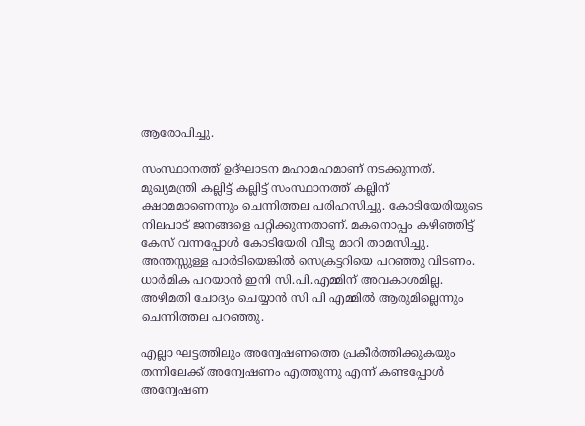ആരോപിച്ചു.

സംസ്ഥാനത്ത് ഉദ്ഘാടന മഹാമഹമാണ് നടക്കുന്നത്. മുഖ്യമന്ത്രി കല്ലിട്ട് കല്ലിട്ട് സംസ്ഥാനത്ത് കല്ലിന് ക്ഷാമമാണെന്നും ചെന്നിത്തല പരിഹസിച്ചു. കോടിയേരിയുടെ നിലപാട് ജനങ്ങളെ പറ്റിക്കുന്നതാണ്. മകനൊപ്പം കഴിഞ്ഞിട്ട് കേസ് വന്നപ്പോള്‍ കോടിയേരി വീടു മാറി താമസിച്ചു. അന്തസ്സുള്ള പാര്‍ടിയെങ്കില്‍ സെക്രട്ടറിയെ പറഞ്ഞു വിടണം. ധാര്‍മിക പറയാന്‍ ഇനി സി.പി.എമ്മിന് അവകാശമില്ല. അഴിമതി ചോദ്യം ചെയ്യാന്‍ സി പി എമ്മില്‍ ആരുമില്ലെന്നും ചെന്നിത്തല പറഞ്ഞു.

എല്ലാ ഘട്ടത്തിലും അന്വേഷണത്തെ പ്രകീര്‍ത്തിക്കുകയും തന്നിലേക്ക് അന്വേഷണം എത്തുന്നു എന്ന് കണ്ടപ്പോള്‍ അന്വേഷണ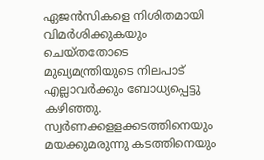ഏജന്‍സികളെ നിശിതമായി വിമര്‍ശിക്കുകയും ചെയ്തതോടെ മുഖ്യമന്ത്രിയുടെ നിലപാട് എല്ലാവര്‍ക്കും ബോധ്യപ്പെട്ടു കഴിഞ്ഞു. സ്വര്‍ണക്കളളക്കടത്തിനെയും മയക്കുമരുന്നു കടത്തിനെയും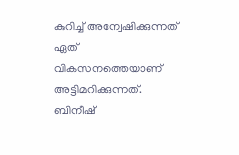കുറിച്ച് അന്വേഷിക്കുന്നത് ഏത് വികസനത്തെയാണ് അട്ടിമറിക്കുന്നത്. ബിനീഷ്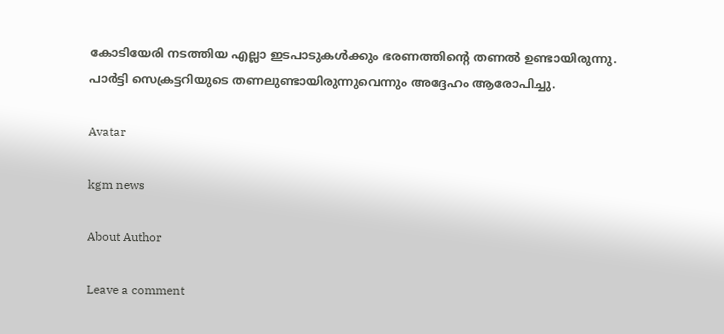കോടിയേരി നടത്തിയ എല്ലാ ഇടപാടുകള്‍ക്കും ഭരണത്തിന്റെ തണല്‍ ഉണ്ടായിരുന്നു. പാര്‍ട്ടി സെക്രട്ടറിയുടെ തണലുണ്ടായിരുന്നുവെന്നും അദ്ദേഹം ആരോപിച്ചു.

Avatar

kgm news

About Author

Leave a comment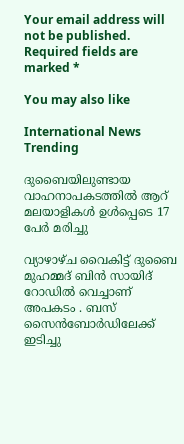Your email address will not be published. Required fields are marked *

You may also like

International News Trending

ദുബൈയിലുണ്ടായ വാഹനാപകടത്തില്‍ ആറ് മലയാളികള്‍ ഉള്‍പ്പെടെ 17 പേര്‍ മരിച്ചു

വ്യാഴാഴ്ച വൈകിട്ട് ദുബൈ മുഹമ്മദ് ബിൻ സായിദ് റോഡിൽ വെച്ചാണ് അപകടം . ബസ് സൈൻബോർഡിലേക്ക് ഇടിച്ചു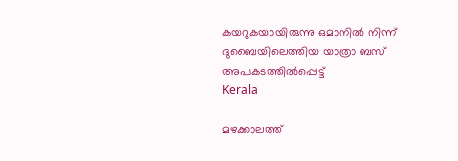കയറുകയായിരുന്നു ഒമാനിൽ നിന്ന് ദുബൈയിലെത്തിയ യാത്രാ ബസ് അപകടത്തിൽപ്പെട്ട്
Kerala

മഴക്കാലത്ത്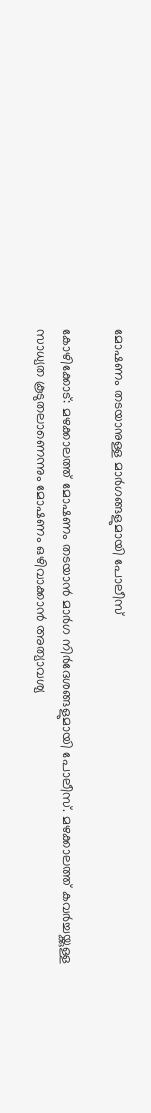മോഷണം തടയാനുള്ള മാര്‍ഗങ്ങളുമായി പോലീസ്‌

കോഴിക്കോട്: മഴക്കാലത്ത് മോഷണം തടയാന്‍ മാര്‍ഗ നിര്‍ദേശങ്ങളുമായി പോലീസ്. മഴക്കാലത്ത് കവര്‍ച്ചയ്ക്കുള്ള സാധ്യത കൂടുതലാണെന്നും മോഷണം ഒഴിവാക്കാന്‍ അത്യാവശ്യ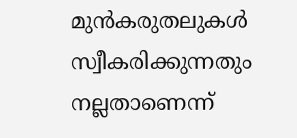മുന്‍കരുതലുകള്‍ സ്വീകരിക്കുന്നതും നല്ലതാണെന്ന്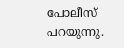പോലീസ് പറയുന്നു.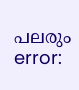പലരും
error: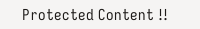Protected Content !!